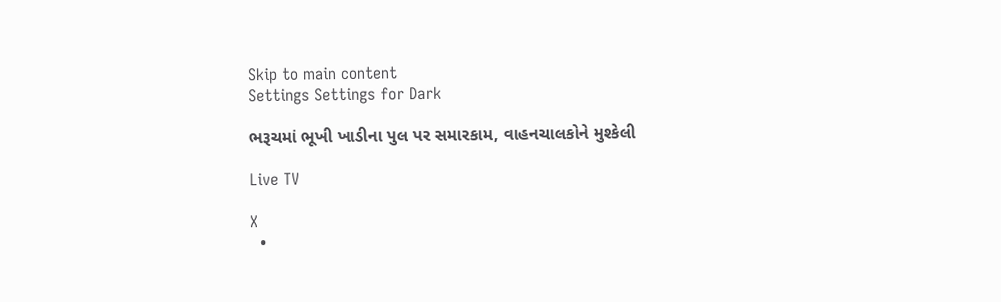Skip to main content
Settings Settings for Dark

ભરૂચમાં ભૂખી ખાડીના પુલ પર સમારકામ, વાહનચાલકોને મુશ્કેલી

Live TV

X
  •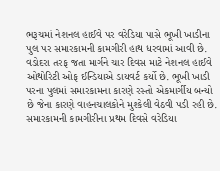ભરૂચમાં નેશનલ હાઈવે પર વરેડિયા પાસે ભૂખી ખાડીના પુલ પર સમારકામની કામગીરી હાથ ધરવામાં આવી છે. વડોદરા તરફ જતા માર્ગને ચાર દિવસ માટે નેશનલ હાઈવે ઓથોરિટી ઓફ ઈન્ડિયાએ ડાયવર્ટ કર્યો છે. ભૂખી ખાડી પરના પુલમાં સમારકામના કારણે રસ્તો એકમાર્ગીય બન્યો છે જેના કારણે વાહનચાલકોને મુશ્કેલી વેઠવી પડી રહી છે. સમારકામની કામગીરીના પ્રથમ દિવસે વરેડિયા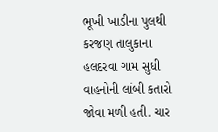ભૂખી ખાડીના પુલથી કરજણ તાલુકાના હલદરવા ગામ સુધી વાહનોની લાંબી કતારો જોવા મળી હતી. ચાર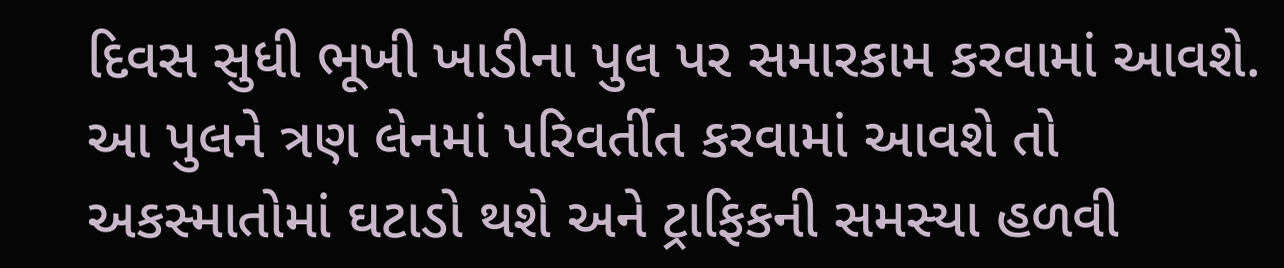દિવસ સુધી ભૂખી ખાડીના પુલ પર સમારકામ કરવામાં આવશે. આ પુલને ત્રણ લેનમાં પરિવર્તીત કરવામાં આવશે તો અકસ્માતોમાં ઘટાડો થશે અને ટ્રાફિકની સમસ્યા હળવી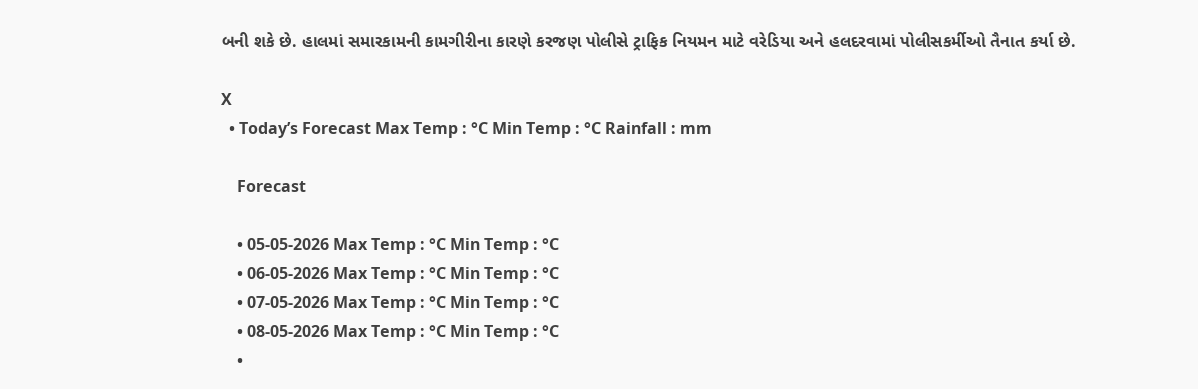બની શકે છે. હાલમાં સમારકામની કામગીરીના કારણે કરજણ પોલીસે ટ્રાફિક નિયમન માટે વરેડિયા અને હલદરવામાં પોલીસકર્મીઓ તૈનાત કર્યા છે.

X
  • Today’s Forecast Max Temp : °C Min Temp : °C Rainfall : mm

    Forecast

    • 05-05-2026 Max Temp : °C Min Temp : °C
    • 06-05-2026 Max Temp : °C Min Temp : °C
    • 07-05-2026 Max Temp : °C Min Temp : °C
    • 08-05-2026 Max Temp : °C Min Temp : °C
    •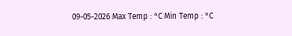09-05-2026 Max Temp : °C Min Temp : °C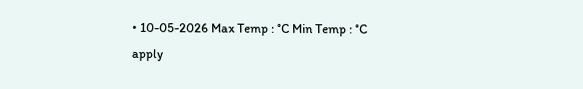• 10-05-2026 Max Temp : °C Min Temp : °C
apply